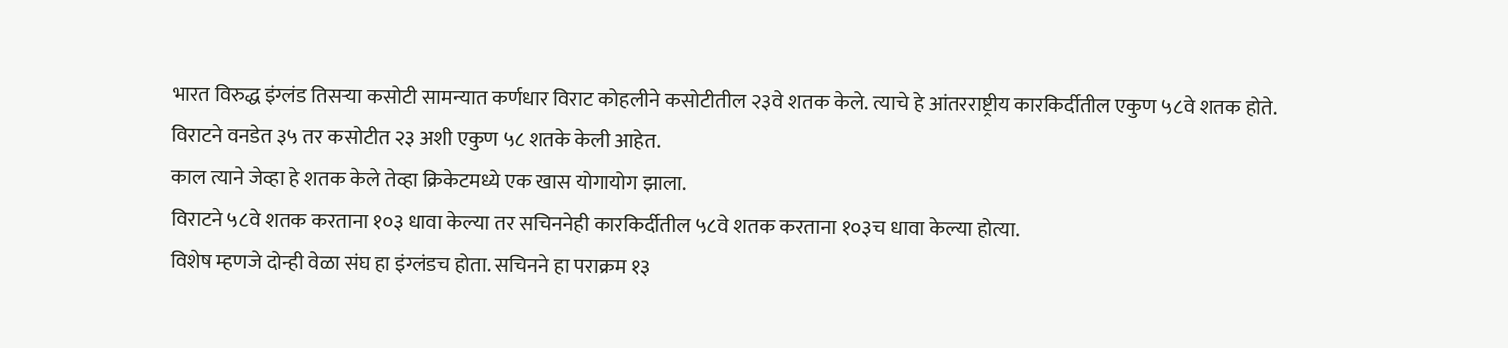भारत विरुद्ध इंग्लंड तिसऱ्या कसोटी सामन्यात कर्णधार विराट कोहलीने कसोटीतील २३वे शतक केले. त्याचे हे आंतरराष्ट्रीय कारकिर्दीतील एकुण ५८वे शतक होते.
विराटने वनडेत ३५ तर कसोटीत २३ अशी एकुण ५८ शतके केली आहेत.
काल त्याने जेव्हा हे शतक केले तेव्हा क्रिकेटमध्ये एक खास योगायोग झाला.
विराटने ५८वे शतक करताना १०३ धावा केल्या तर सचिननेही कारकिर्दीतील ५८वे शतक करताना १०३च धावा केल्या होत्या.
विशेष म्हणजे दोन्ही वेळा संघ हा इंग्लंडच होता. सचिनने हा पराक्रम १३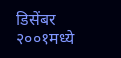डिसेंबर २००१मध्ये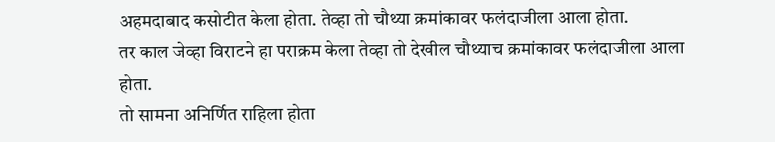अहमदाबाद कसोटीत केला होता. तेव्हा तो चौथ्या क्रमांकावर फलंदाजीला आला होता.
तर काल जेव्हा विराटने हा पराक्रम केला तेव्हा तो देखील चौथ्याच क्रमांकावर फलंदाजीला आला होता.
तो सामना अनिर्णित राहिला होता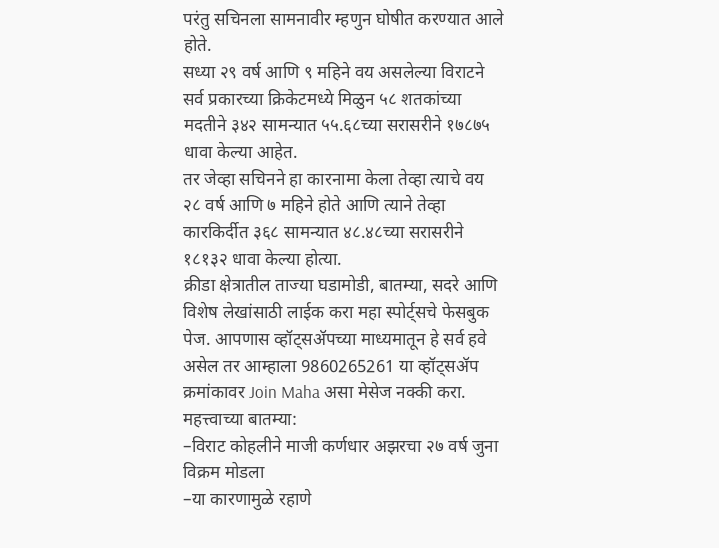परंतु सचिनला सामनावीर म्हणुन घोषीत करण्यात आले होते.
सध्या २९ वर्ष आणि ९ महिने वय असलेल्या विराटने सर्व प्रकारच्या क्रिकेटमध्ये मिळुन ५८ शतकांच्या मदतीने ३४२ सामन्यात ५५.६८च्या सरासरीने १७८७५ धावा केल्या आहेत.
तर जेव्हा सचिनने हा कारनामा केला तेव्हा त्याचे वय २८ वर्ष आणि ७ महिने होते आणि त्याने तेव्हा कारकिर्दीत ३६८ सामन्यात ४८.४८च्या सरासरीने १८१३२ धावा केल्या होत्या.
क्रीडा क्षेत्रातील ताज्या घडामोडी, बातम्या, सदरे आणि विशेष लेखांसाठी लाईक करा महा स्पोर्ट्सचे फेसबुक पेज. आपणास व्हॉट्सॲपच्या माध्यमातून हे सर्व हवे असेल तर आम्हाला 9860265261 या व्हॉट्सॲप क्रमांकावर Join Maha असा मेसेज नक्की करा.
महत्त्वाच्या बातम्या:
–विराट कोहलीने माजी कर्णधार अझरचा २७ वर्ष जुना विक्रम मोडला
–या कारणामुळे रहाणे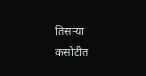तिसऱ्या कसोटीत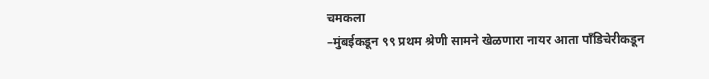चमकला
–मुंबईकडून ९९ प्रथम श्रेणी सामने खेळणारा नायर आता पाँडिचेरीकडून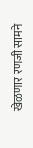खेळणार रणजी सामने